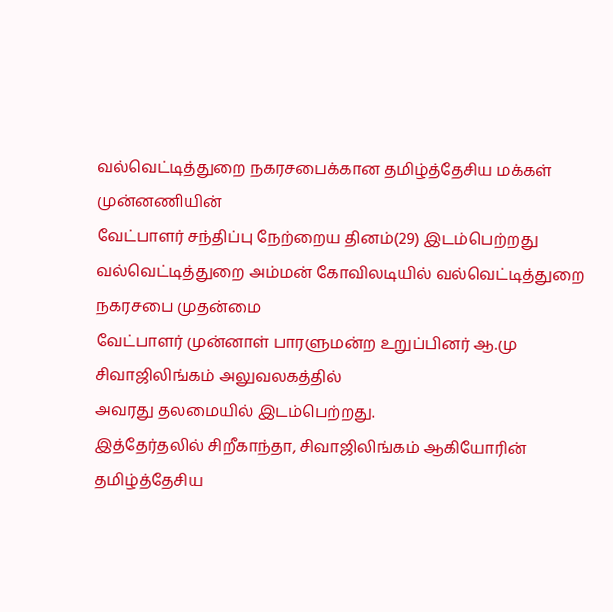வல்வெட்டித்துறை நகரசபைக்கான தமிழ்த்தேசிய மக்கள் முன்னணியின்
வேட்பாளர் சந்திப்பு நேற்றைய தினம்(29) இடம்பெற்றது
வல்வெட்டித்துறை அம்மன் கோவிலடியில் வல்வெட்டித்துறை நகரசபை முதன்மை
வேட்பாளர் முன்னாள் பாரளுமன்ற உறுப்பினர் ஆ.மு சிவாஜிலிங்கம் அலுவலகத்தில்
அவரது தலமையில் இடம்பெற்றது.
இத்தேர்தலில் சிறீகாந்தா, சிவாஜிலிங்கம் ஆகியோரின் தமிழ்த்தேசிய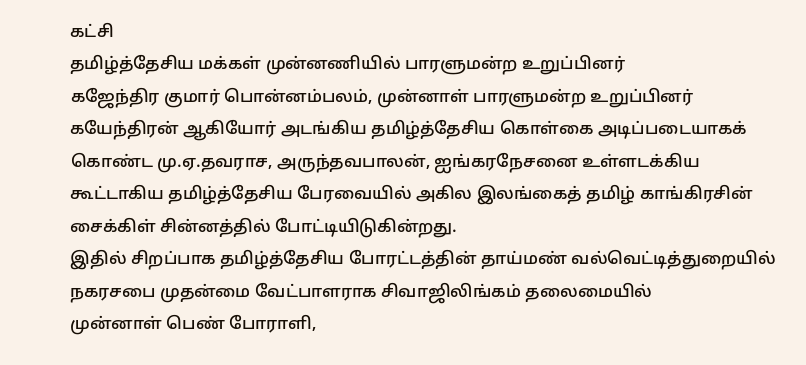கட்சி
தமிழ்த்தேசிய மக்கள் முன்னணியில் பாரளுமன்ற உறுப்பினர்
கஜேந்திர குமார் பொன்னம்பலம், முன்னாள் பாரளுமன்ற உறுப்பினர்
கயேந்திரன் ஆகியோர் அடங்கிய தமிழ்த்தேசிய கொள்கை அடிப்படையாகக்
கொண்ட மு.ஏ.தவராச, அருந்தவபாலன், ஐங்கரநேசனை உள்ளடக்கிய
கூட்டாகிய தமிழ்த்தேசிய பேரவையில் அகில இலங்கைத் தமிழ் காங்கிரசின்
சைக்கிள் சின்னத்தில் போட்டியிடுகின்றது.
இதில் சிறப்பாக தமிழ்த்தேசிய போரட்டத்தின் தாய்மண் வல்வெட்டித்துறையில்
நகரசபை முதன்மை வேட்பாளராக சிவாஜிலிங்கம் தலைமையில்
முன்னாள் பெண் போராளி,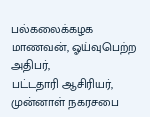பல்கலைக்கழக மாணவன், ஓய்வுபெற்ற அதிபர்,
பட்டதாரி ஆசிரியர், முன்னாள் நகரசபை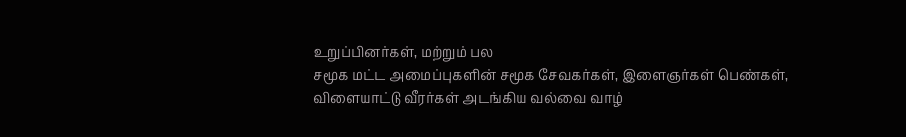உறுப்பினர்கள், மற்றும் பல
சமூக மட்ட அமைப்புகளின் சமூக சேவகர்கள், இளைஞர்கள் பெண்கள்,
விளையாட்டு வீரர்கள் அடங்கிய வல்வை வாழ்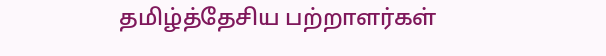தமிழ்த்தேசிய பற்றாளர்கள்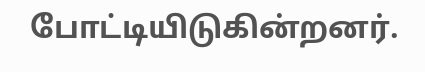போட்டியிடுகின்றனர்.